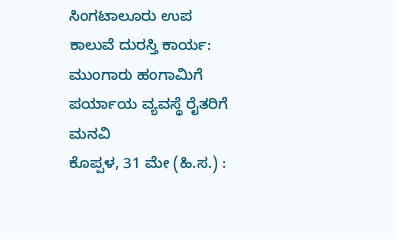ಸಿಂಗಟಾಲೂರು ಉಪ ಕಾಲುವೆ ದುರಸ್ತಿ ಕಾರ್ಯ: ಮುಂಗಾರು ಹಂಗಾಮಿಗೆ ಪರ್ಯಾಯ ವ್ಯವಸ್ಥೆ ರೈತರಿಗೆ ಮನವಿ
ಕೊಪ್ಪಳ, 31 ಮೇ (ಹಿ.ಸ.) :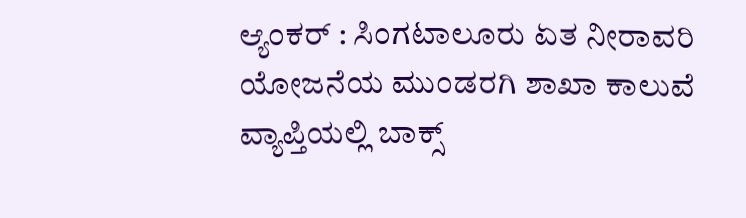ಆ್ಯಂಕರ್ : ಸಿಂಗಟಾಲೂರು ಏತ ನೀರಾವರಿ ಯೋಜನೆಯ ಮುಂಡರಗಿ ಶಾಖಾ ಕಾಲುವೆ ವ್ಯಾಪ್ತಿಯಲ್ಲಿ ಬಾಕ್ಸ್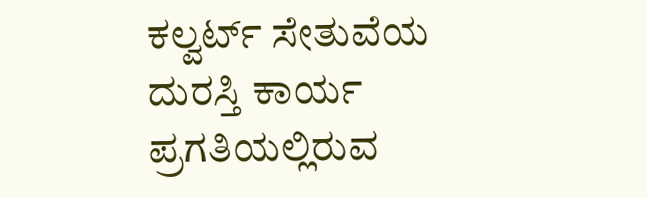ಕಲ್ವರ್ಟ್ ಸೇತುವೆಯ ದುರಸ್ತಿ ಕಾರ್ಯ ಪ್ರಗತಿಯಲ್ಲಿರುವ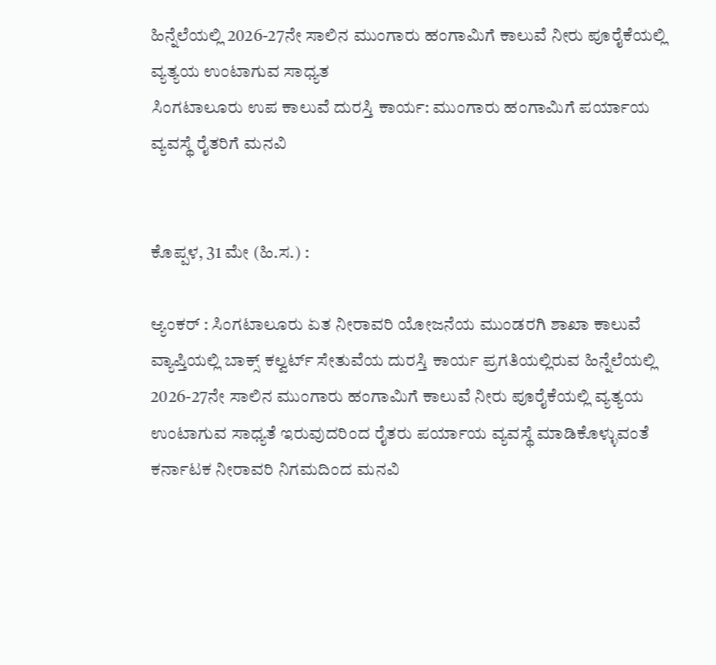ಹಿನ್ನೆಲೆಯಲ್ಲಿ 2026-27ನೇ ಸಾಲಿನ ಮುಂಗಾರು ಹಂಗಾಮಿಗೆ ಕಾಲುವೆ ನೀರು ಪೂರೈಕೆಯಲ್ಲಿ ವ್ಯತ್ಯಯ ಉಂಟಾಗುವ ಸಾಧ್ಯತ
ಸಿಂಗಟಾಲೂರು ಉಪ ಕಾಲುವೆ ದುರಸ್ತಿ ಕಾರ್ಯ: ಮುಂಗಾರು ಹಂಗಾಮಿಗೆ ಪರ್ಯಾಯ ವ್ಯವಸ್ಥೆ ರೈತರಿಗೆ ಮನವಿ


ಕೊಪ್ಪಳ, 31 ಮೇ (ಹಿ.ಸ.) :

ಆ್ಯಂಕರ್ : ಸಿಂಗಟಾಲೂರು ಏತ ನೀರಾವರಿ ಯೋಜನೆಯ ಮುಂಡರಗಿ ಶಾಖಾ ಕಾಲುವೆ ವ್ಯಾಪ್ತಿಯಲ್ಲಿ ಬಾಕ್ಸ್ ಕಲ್ವರ್ಟ್ ಸೇತುವೆಯ ದುರಸ್ತಿ ಕಾರ್ಯ ಪ್ರಗತಿಯಲ್ಲಿರುವ ಹಿನ್ನೆಲೆಯಲ್ಲಿ 2026-27ನೇ ಸಾಲಿನ ಮುಂಗಾರು ಹಂಗಾಮಿಗೆ ಕಾಲುವೆ ನೀರು ಪೂರೈಕೆಯಲ್ಲಿ ವ್ಯತ್ಯಯ ಉಂಟಾಗುವ ಸಾಧ್ಯತೆ ಇರುವುದರಿಂದ ರೈತರು ಪರ್ಯಾಯ ವ್ಯವಸ್ಥೆ ಮಾಡಿಕೊಳ್ಳುವಂತೆ ಕರ್ನಾಟಕ ನೀರಾವರಿ ನಿಗಮದಿಂದ ಮನವಿ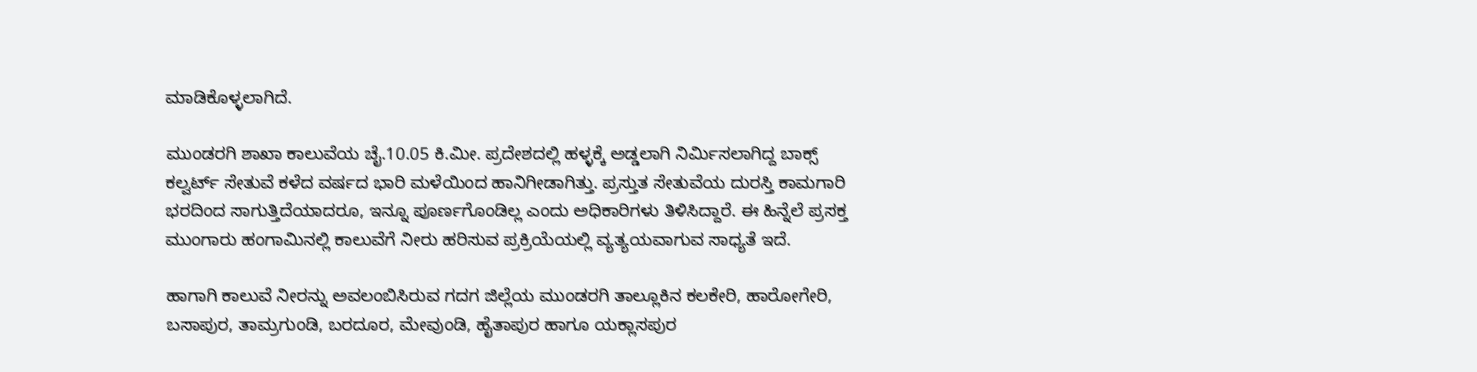ಮಾಡಿಕೊಳ್ಳಲಾಗಿದೆ.

ಮುಂಡರಗಿ ಶಾಖಾ ಕಾಲುವೆಯ ಚೈ.10.05 ಕಿ.ಮೀ. ಪ್ರದೇಶದಲ್ಲಿ ಹಳ್ಳಕ್ಕೆ ಅಡ್ಡಲಾಗಿ ನಿರ್ಮಿಸಲಾಗಿದ್ದ ಬಾಕ್ಸ್ ಕಲ್ವರ್ಟ್ ಸೇತುವೆ ಕಳೆದ ವರ್ಷದ ಭಾರಿ ಮಳೆಯಿಂದ ಹಾನಿಗೀಡಾಗಿತ್ತು. ಪ್ರಸ್ತುತ ಸೇತುವೆಯ ದುರಸ್ತಿ ಕಾಮಗಾರಿ ಭರದಿಂದ ಸಾಗುತ್ತಿದೆಯಾದರೂ, ಇನ್ನೂ ಪೂರ್ಣಗೊಂಡಿಲ್ಲ ಎಂದು ಅಧಿಕಾರಿಗಳು ತಿಳಿಸಿದ್ದಾರೆ. ಈ ಹಿನ್ನೆಲೆ ಪ್ರಸಕ್ತ ಮುಂಗಾರು ಹಂಗಾಮಿನಲ್ಲಿ ಕಾಲುವೆಗೆ ನೀರು ಹರಿಸುವ ಪ್ರಕ್ರಿಯೆಯಲ್ಲಿ ವ್ಯತ್ಯಯವಾಗುವ ಸಾಧ್ಯತೆ ಇದೆ.

ಹಾಗಾಗಿ ಕಾಲುವೆ ನೀರನ್ನು ಅವಲಂಬಿಸಿರುವ ಗದಗ ಜಿಲ್ಲೆಯ ಮುಂಡರಗಿ ತಾಲ್ಲೂಕಿನ ಕಲಕೇರಿ, ಹಾರೋಗೇರಿ, ಬಸಾಪುರ, ತಾಮ್ರಗುಂಡಿ, ಬರದೂರ, ಮೇವುಂಡಿ, ಹೈತಾಪುರ ಹಾಗೂ ಯಕ್ಲಾಸಪುರ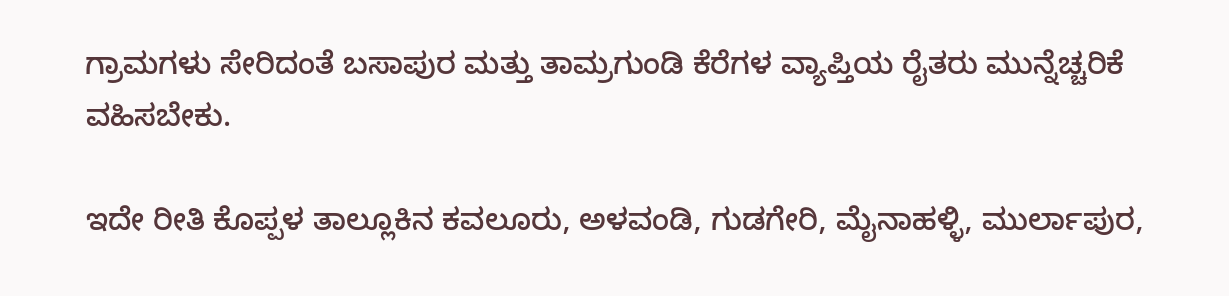ಗ್ರಾಮಗಳು ಸೇರಿದಂತೆ ಬಸಾಪುರ ಮತ್ತು ತಾಮ್ರಗುಂಡಿ ಕೆರೆಗಳ ವ್ಯಾಪ್ತಿಯ ರೈತರು ಮುನ್ನೆಚ್ಚರಿಕೆ ವಹಿಸಬೇಕು.

ಇದೇ ರೀತಿ ಕೊಪ್ಪಳ ತಾಲ್ಲೂಕಿನ ಕವಲೂರು, ಅಳವಂಡಿ, ಗುಡಗೇರಿ, ಮೈನಾಹಳ್ಳಿ, ಮುರ್ಲಾಪುರ,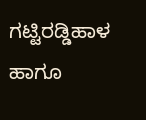ಗಟ್ಟಿರಡ್ಡಿಹಾಳ ಹಾಗೂ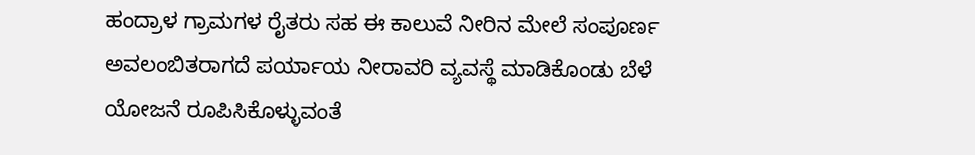ಹಂದ್ರಾಳ ಗ್ರಾಮಗಳ ರೈತರು ಸಹ ಈ ಕಾಲುವೆ ನೀರಿನ ಮೇಲೆ ಸಂಪೂರ್ಣ ಅವಲಂಬಿತರಾಗದೆ ಪರ್ಯಾಯ ನೀರಾವರಿ ವ್ಯವಸ್ಥೆ ಮಾಡಿಕೊಂಡು ಬೆಳೆ ಯೋಜನೆ ರೂಪಿಸಿಕೊಳ್ಳುವಂತೆ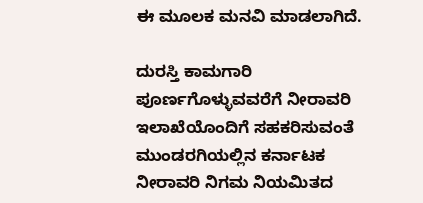ಈ ಮೂಲಕ ಮನವಿ ಮಾಡಲಾಗಿದೆ.

ದುರಸ್ತಿ ಕಾಮಗಾರಿ ಪೂರ್ಣಗೊಳ್ಳುವವರೆಗೆ ನೀರಾವರಿ ಇಲಾಖೆಯೊಂದಿಗೆ ಸಹಕರಿಸುವಂತೆ ಮುಂಡರಗಿಯಲ್ಲಿನ ಕರ್ನಾಟಕ ನೀರಾವರಿ ನಿಗಮ ನಿಯಮಿತದ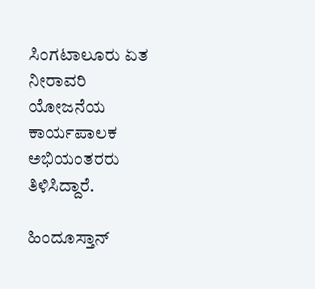ಸಿಂಗಟಾಲೂರು ಏತ ನೀರಾವರಿ ಯೋಜನೆಯ ಕಾರ್ಯಪಾಲಕ ಅಭಿಯಂತರರು ತಿಳಿಸಿದ್ದಾರೆ.

ಹಿಂದೂಸ್ತಾನ್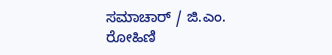ಸಮಾಚಾರ್ / ಜಿ.ಎಂ. ರೋಹಿಣಿ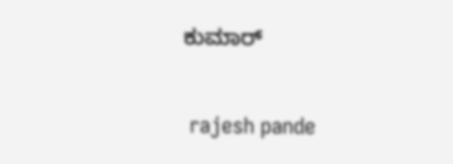ಕುಮಾರ್


 rajesh pande